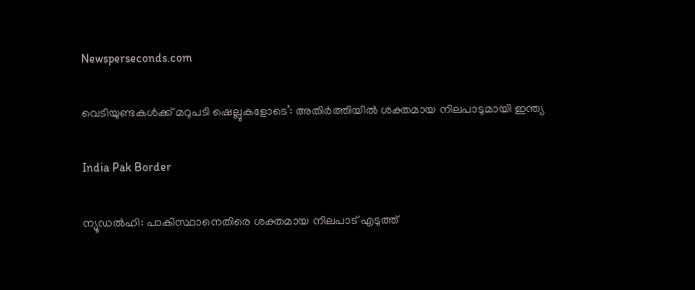Newsperseconds.com

വെടിയുണ്ടകള്‍ക്ക് മറുപടി ഷെല്ലുകളോടെ’: അതിര്‍ത്തിയില്‍ ശക്തമായ നിലപാടുമായി ഇന്ത്യ

India Pak Border

ന്യൂഡല്‍ഹി: പാകിസ്ഥാനെതിരെ ശക്തമായ നിലപാട് എടുത്ത്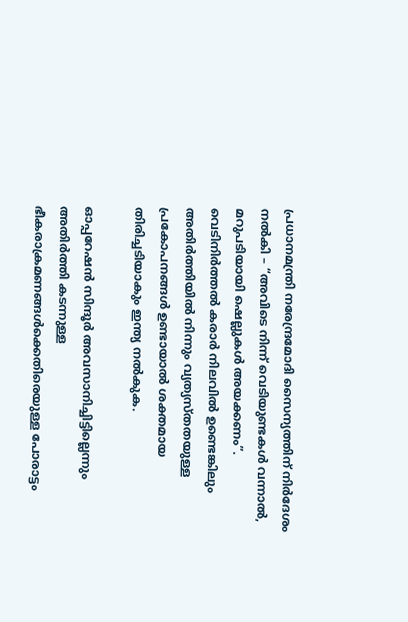പ്രധാനമന്ത്രി നരേന്ദ്രമോദി സൈന്യത്തിന് നിര്‍ദേശം നല്‍കി – “അവിടെ നിന്ന് വെടിയുണ്ടകള്‍ വന്നാല്‍, മറുപടിയായി ഷെല്ലുകള്‍ അയക്കണം”. വെടിനിര്‍ത്തല്‍ കരാര്‍ നിലവില്‍ ഉണ്ടെങ്കിലും അതിര്‍ത്തിയില്‍ നിന്നും വ്യത്യസ്തതയുള്ള പ്രകോപനങ്ങള്‍ ഉണ്ടായാല്‍ ശക്തമായ തിരിച്ചടിയാകും ഇന്ത്യ നല്‍കുക.

ഓപ്പറേഷന്‍ സിന്ദൂര്‍ അവസാനിച്ചിട്ടില്ലെന്നും അതിര്‍ത്തി കടന്നുള്ള ഭീകരാക്രമണങ്ങള്‍ക്കെതിരെയുള്ള പോരാട്ടം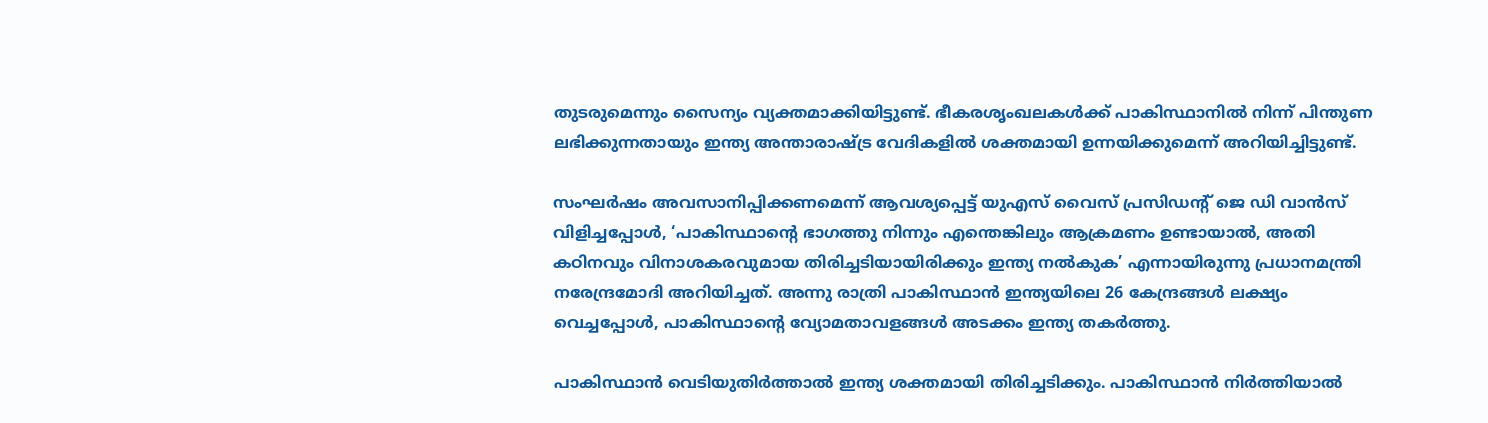തുടരുമെന്നും സൈന്യം വ്യക്തമാക്കിയിട്ടുണ്ട്. ഭീകരശൃംഖലകള്‍ക്ക് പാകിസ്ഥാനില്‍ നിന്ന് പിന്തുണ ലഭിക്കുന്നതായും ഇന്ത്യ അന്താരാഷ്ട്ര വേദികളില്‍ ശക്തമായി ഉന്നയിക്കുമെന്ന് അറിയിച്ചിട്ടുണ്ട്.

സംഘര്‍ഷം അവസാനിപ്പിക്കണമെന്ന് ആവശ്യപ്പെട്ട് യുഎസ് വൈസ് പ്രസിഡന്റ് ജെ ഡി വാന്‍സ് വിളിച്ചപ്പോള്‍, ‘പാകിസ്ഥാന്റെ ഭാഗത്തു നിന്നും എന്തെങ്കിലും ആക്രമണം ഉണ്ടായാല്‍, അതി കഠിനവും വിനാശകരവുമായ തിരിച്ചടിയായിരിക്കും ഇന്ത്യ നല്‍കുക’ എന്നായിരുന്നു പ്രധാനമന്ത്രി നരേന്ദ്രമോദി അറിയിച്ചത്. അന്നു രാത്രി പാകിസ്ഥാന്‍ ഇന്ത്യയിലെ 26 കേന്ദ്രങ്ങള്‍ ലക്ഷ്യം വെച്ചപ്പോള്‍, പാകിസ്ഥാന്റെ വ്യോമതാവളങ്ങള്‍ അടക്കം ഇന്ത്യ തകര്‍ത്തു.

പാകിസ്ഥാന്‍ വെടിയുതിര്‍ത്താല്‍ ഇന്ത്യ ശക്തമായി തിരിച്ചടിക്കും. പാകിസ്ഥാന്‍ നിര്‍ത്തിയാല്‍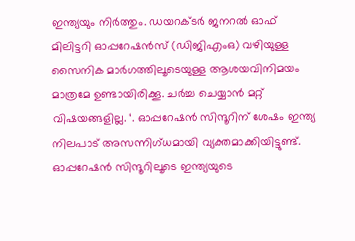ഇന്ത്യയും നിര്‍ത്തും. ഡയറക്ടര്‍ ജനറല്‍ ഓഫ് മിലിട്ടറി ഓപ്പറേഷന്‍സ് (ഡിജിഎംഒ) വഴിയുള്ള സൈനിക മാര്‍ഗത്തിലൂടെയുള്ള ആശയവിനിമയം മാത്രമേ ഉണ്ടായിരിക്കൂ. ചര്‍ച്ച ചെയ്യാന്‍ മറ്റ് വിഷയങ്ങളില്ല. ‘. ഓപ്പറേഷന്‍ സിന്ദൂറിന് ശേഷം ഇന്ത്യ നിലപാട് അസന്നിഗ്ധമായി വ്യക്തമാക്കിയിട്ടുണ്ട്. ഓപ്പറേഷന്‍ സിന്ദൂറിലൂടെ ഇന്ത്യയുടെ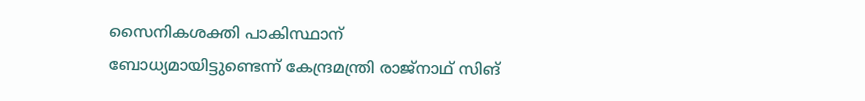സൈനികശക്തി പാകിസ്ഥാന് ബോധ്യമായിട്ടുണ്ടെന്ന് കേന്ദ്രമന്ത്രി രാജ്‌നാഥ് സിങ്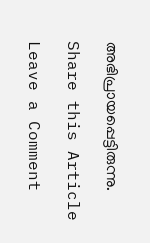അഭിപ്രായപ്പെട്ടിരുന്നു.

Share this Article

Leave a Comment